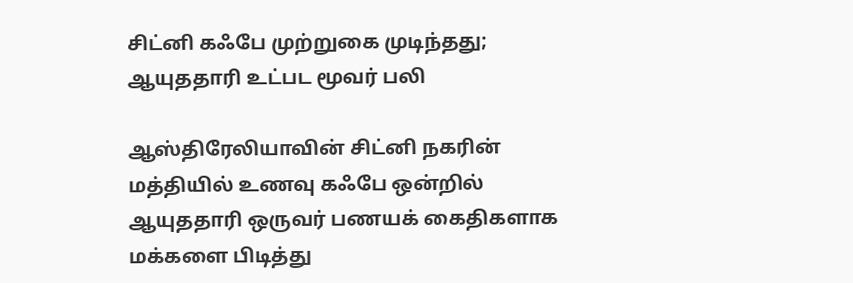சிட்னி கஃபே முற்றுகை முடிந்தது; ஆயுததாரி உட்பட மூவர் பலி

ஆஸ்திரேலியாவின் சிட்னி நகரின் மத்தியில் உணவு கஃபே ஒன்றில் ஆயுததாரி ஒருவர் பணயக் கைதிகளாக மக்களை பிடித்து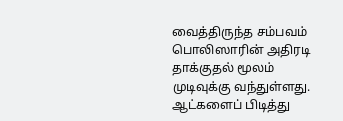வைத்திருந்த சம்பவம் பொலிஸாரின் அதிரடி தாக்குதல் மூலம் முடிவுக்கு வந்துள்ளது.
ஆட்களைப் பிடித்து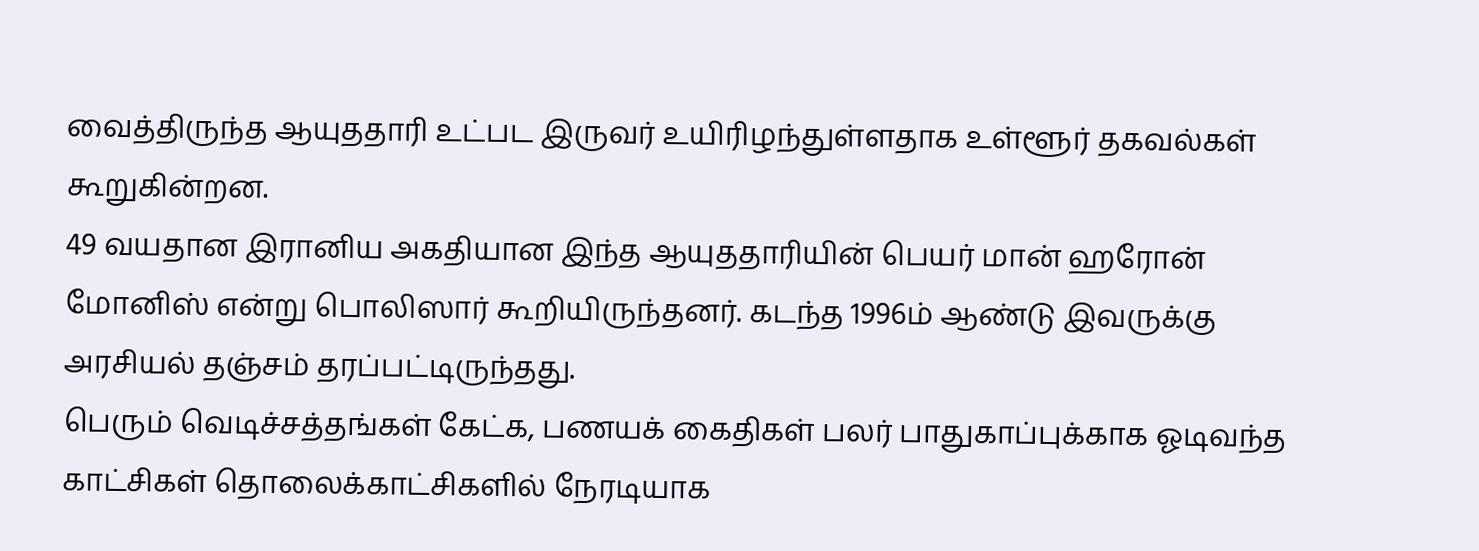வைத்திருந்த ஆயுததாரி உட்பட இருவர் உயிரிழந்துள்ளதாக உள்ளூர் தகவல்கள் கூறுகின்றன.
49 வயதான இரானிய அகதியான இந்த ஆயுததாரியின் பெயர் மான் ஹரோன் மோனிஸ் என்று பொலிஸார் கூறியிருந்தனர். கடந்த 1996ம் ஆண்டு இவருக்கு அரசியல் தஞ்சம் தரப்பட்டிருந்தது.
பெரும் வெடிச்சத்தங்கள் கேட்க, பணயக் கைதிகள் பலர் பாதுகாப்புக்காக ஓடிவந்த காட்சிகள் தொலைக்காட்சிகளில் நேரடியாக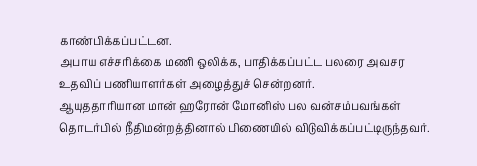காண்பிக்கப்பட்டன.
அபாய எச்சரிக்கை மணி ஒலிக்க, பாதிக்கப்பட்ட பலரை அவசர உதவிப் பணியாளர்கள் அழைத்துச் சென்றனர்.
ஆயுததாரியான மான் ஹரோன் மோனிஸ் பல வன்சம்பவங்கள் தொடர்பில் நீதிமன்றத்தினால் பிணையில் விடுவிக்கப்பட்டிருந்தவர்.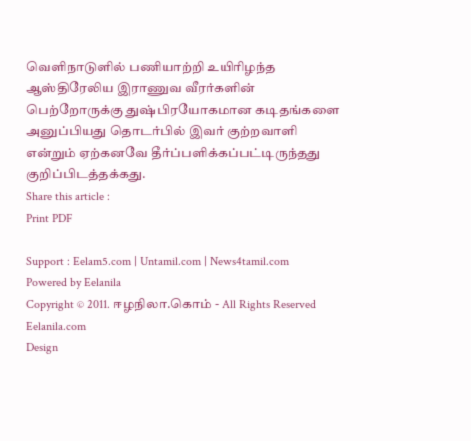வெளிநாடுளில் பணியாற்றி உயிரிழந்த ஆஸ்திரேலிய இராணுவ வீரர்களின் பெற்றோருக்கு துஷ்பிரயோகமான கடிதங்களை அனுப்பியது தொடர்பில் இவர் குற்றவாளி என்றும் ஏற்கனவே தீர்ப்பளிக்கப்பட்டிருந்தது குறிப்பிடத்தக்கது.
Share this article :
Print PDF

Support : Eelam5.com | Untamil.com | News4tamil.com
Powered by Eelanila
Copyright © 2011. ஈழநிலா.கொம் - All Rights Reserved
Eelanila.com
Design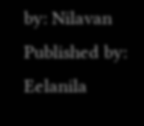by: Nilavan Published by: Eelanila